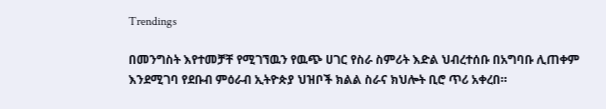Trendings

በመንግስት እየተመቻቸ የሚገኘዉን የዉጭ ሀገር የስራ ስምሪት እድል ህብረተሰቡ በአግባቡ ሊጠቀም እንደሚገባ የደቡብ ምዕራብ ኢትዮጵያ ህዝቦች ክልል ስራና ክህሎት ቢሮ ጥሪ አቀረበ።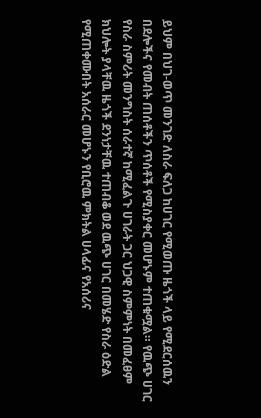ይህም በህገ-ወጥ መንገድ ለስራ ፍለጋ ከሀገር የሚወጡ ዜጎች ላይ የሚደርሰዉን በደሎችና የመብት ጠሰቶችን ጥሰቶች የሚስያቀር መሆኑም ተጠቁሟል። የዉጭ ሀገር የስራ ስምሪት መንግስት ሰራተኛ ከሚፈልጉ ሀገራት ጋር ህጋዊ ስምምነት በመፈፀም ክህሎት ያላቸዉ ዜጎች ደንነታቸዉ ተጠብቆ ወደ ዉጭ ሀገር በመሄድ የስራ ዕድል የሚጠቀሙበት አሰራር መሆኑን የቢሮዉ ምክትል ሀላፊና የአሰሪና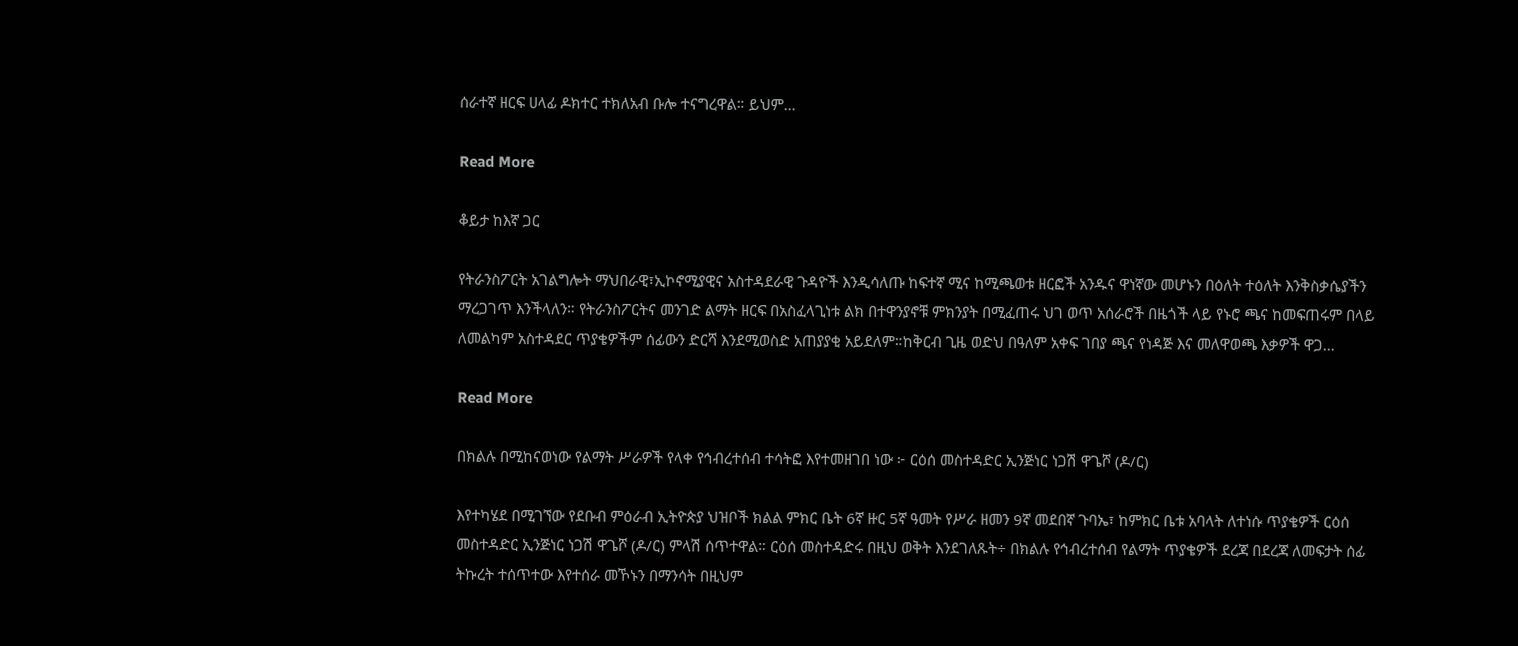ሰራተኛ ዘርፍ ሀላፊ ዶክተር ተክለአብ ቡሎ ተናግረዋል። ይህም…

Read More

ቆይታ ከእኛ ጋር

የትራንስፖርት አገልግሎት ማህበራዊ፣ኢኮኖሚያዊና አስተዳደራዊ ጉዳዮች እንዲሳለጡ ከፍተኛ ሚና ከሚጫወቱ ዘርፎች አንዱና ዋነኛው መሆኑን በዕለት ተዕለት እንቅስቃሴያችን ማረጋገጥ እንችላለን። የትራንስፖርትና መንገድ ልማት ዘርፍ በአስፈላጊነቱ ልክ በተዋንያኖቹ ምክንያት በሚፈጠሩ ህገ ወጥ አሰራሮች በዜጎች ላይ የኑሮ ጫና ከመፍጠሩም በላይ ለመልካም አስተዳደር ጥያቄዎችም ሰፊውን ድርሻ እንደሚወስድ አጠያያቂ አይደለም።ከቅርብ ጊዜ ወድህ በዓለም አቀፍ ገበያ ጫና የነዳጅ እና መለዋወጫ እቃዎች ዋጋ…

Read More

በክልሉ በሚከናወነው የልማት ሥራዎች የላቀ የኅብረተሰብ ተሳትፎ እየተመዘገበ ነው ፦ ርዕሰ መስተዳድር ኢንጅነር ነጋሽ ዋጌሾ (ዶ/ር)

እየተካሄደ በሚገኘው የደቡብ ምዕራብ ኢትዮጵያ ህዝቦች ክልል ምክር ቤት 6ኛ ዙር 5ኛ ዓመት የሥራ ዘመን 9ኛ መደበኛ ጉባኤ፣ ከምክር ቤቱ አባላት ለተነሱ ጥያቄዎች ርዕሰ መስተዳድር ኢንጅነር ነጋሽ ዋጌሾ (ዶ/ር) ምላሽ ሰጥተዋል። ርዕሰ መስተዳድሩ በዚህ ወቅት እንደገለጹት÷ በክልሉ የኅብረተሰብ የልማት ጥያቄዎች ደረጃ በደረጃ ለመፍታት ሰፊ ትኩረት ተሰጥተው እየተሰራ መኾኑን በማንሳት በዚህም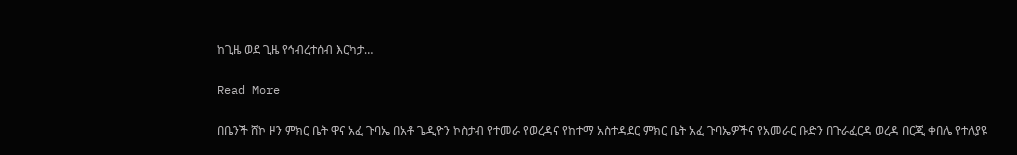ከጊዜ ወደ ጊዜ የኅብረተሰብ እርካታ…

Read More

በቤንች ሸኮ ዞን ምክር ቤት ዋና አፈ ጉባኤ በአቶ ጌዲዮን ኮስታብ የተመራ የወረዳና የከተማ አስተዳደር ምክር ቤት አፈ ጉባኤዎችና የአመራር ቡድን በጉራፈርዳ ወረዳ በርጂ ቀበሌ የተለያዩ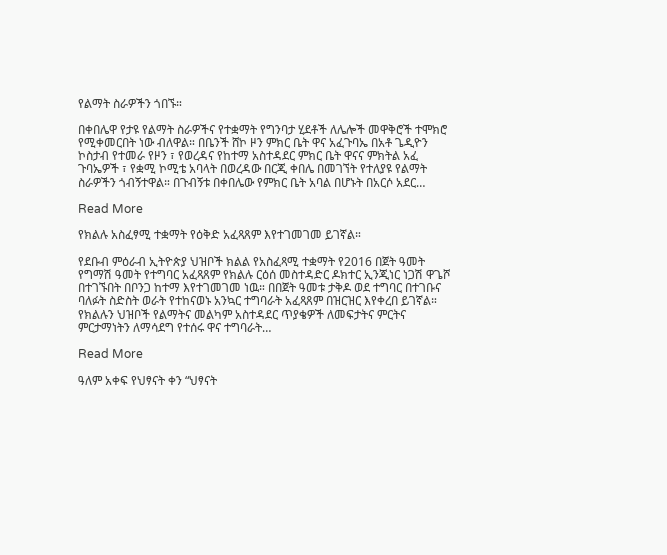የልማት ስራዎችን ጎበኙ።

በቀበሌዋ የታዩ የልማት ስራዎችና የተቋማት የግንባታ ሂደቶች ለሌሎች መዋቅሮች ተሞክሮ የሚቀመርበት ነው ብለዋል። በቤንች ሸኮ ዞን ምክር ቤት ዋና አፈጉባኤ በአቶ ጌዲዮን ኮስታብ የተመራ የዞን ፣ የወረዳና የከተማ አስተዳደር ምክር ቤት ዋናና ምክትል አፈ ጉባኤዎች ፣ የቋሚ ኮሚቴ አባላት በወረዳው በርጂ ቀበሌ በመገኘት የተለያዩ የልማት ስራዎችን ጎብኝተዋል። በጉብኝቱ በቀበሌው የምክር ቤት አባል በሆኑት በአርሶ አደር…

Read More

የክልሉ አስፈፃሚ ተቋማት የዕቅድ አፈጻጸም እየተገመገመ ይገኛል።

የደቡብ ምዕራብ ኢትዮጵያ ህዝቦች ክልል የአስፈጻሚ ተቋማት የ2016 በጀት ዓመት የግማሽ ዓመት የተግባር አፈጻጸም የክልሉ ርዕሰ መስተዳድር ዶክተር ኢንጂነር ነጋሽ ዋጌሾ በተገኙበት በቦንጋ ከተማ እየተገመገመ ነዉ። በበጀት ዓመቱ ታቅዶ ወደ ተግባር በተገቡና ባለፉት ስድስት ወራት የተከናወኑ አንኳር ተግባራት አፈጻጸም በዝርዝር እየቀረበ ይገኛል። የክልሉን ህዝቦች የልማትና መልካም አስተዳደር ጥያቄዎች ለመፍታትና ምርትና ምርታማነትን ለማሳደግ የተሰሩ ዋና ተግባራት…

Read More

ዓለም አቀፍ የህፃናት ቀን “ህፃናት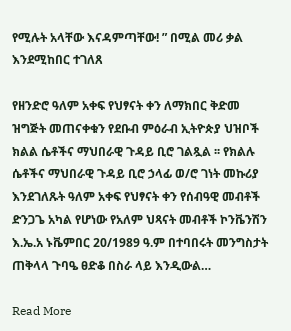የሚሉት አላቸው እናዳምጣቸው! ” በሚል መሪ ቃል እንደሚከበር ተገለጸ

የዘንድሮ ዓለም አቀፍ የህፃናት ቀን ለማክበር ቅድመ ዝግጅት መጠናቀቁን የደቡብ ምዕራብ ኢትዮጵያ ህዝቦች ክልል ሴቶችና ማህበራዊ ጉዳይ ቢሮ ገልጿል ፡፡ የክልሉ ሴቶችና ማህበራዊ ጉዳይ ቢሮ ኃላፊ ወ/ሮ ገነት መኩሪያ እንደገለጹት ዓለም አቀፍ የህፃናት ቀን የሰብዓዊ መብቶች ድንጋጌ አካል የሆነው የአለም ህጻናት መብቶች ኮንቬንሽን እ.ኤ.አ ኑቬምበር 20/1989 ዓ.ም በተባበሩት መንግስታት ጠቅላላ ጉባዔ ፀድቆ በስራ ላይ እንዲውል…

Read More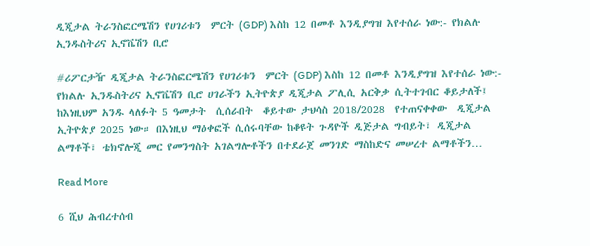ዲጂታል ትራንስፎርሜሽን የሀገሪቱን  ምርት (GDP) እስከ 12 በመቶ እንዲያግዝ እየተሰራ ነው:- የክልሉ ኢንዱስትሪና ኢኖቬሽን ቢሮ

#ሪፖርታዥ ዲጂታል ትራንስፎርሜሽን የሀገሪቱን  ምርት (GDP) እስከ 12 በመቶ እንዲያግዝ እየተሰራ ነው:- የክልሉ ኢንዱስትሪና ኢኖቬሽን ቢሮ ሀገራችን ኢትዮጵያ ዲጂታል ፖሊሲ አርቅቃ ሲትተገብር ቆይታለች፤ ከእነዚህም አንዱ ላለፉት 5 ዓመታት  ሲሰራበት  ቆይተው ታህሳስ 2018/2028  የተጠናቀቀው  ዲጂታል ኢትዮጵያ 2025 ነው። በእነዚህ ማዕቀፎች ሲሰሩባቸው ከቆዩት ጉዳዮች ዲጅታል ግብይት፣ ዲጂታል ልማቶች፣ ቴክኖሎጂ መር የመንግስት አገልግሎቶችን በተደራጀ መንገድ ማስከድና መሠረተ ልማቶችን…

Read More

6 ሺህ ሕብረተሰብ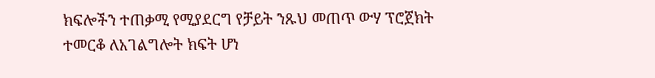ክፍሎችን ተጠቃሚ የሚያደርግ የቻይት ንጹህ መጠጥ ውሃ ፕሮጀክት ተመርቆ ለአገልግሎት ክፍት ሆነ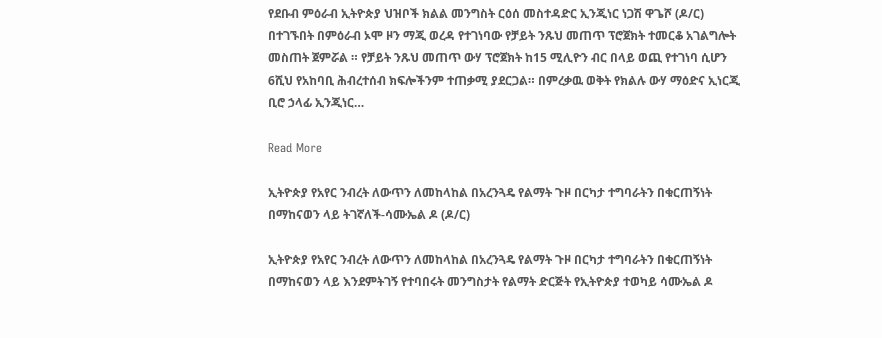የደቡብ ምዕራብ ኢትዮጵያ ህዝቦች ክልል መንግስት ርዕሰ መስተዳድር ኢንጂነር ነጋሽ ዋጌሾ (ዶ/ር) በተገኙበት በምዕራብ ኦሞ ዞን ማጂ ወረዳ የተገነባው የቻይት ንጹህ መጠጥ ፕሮጀክት ተመርቆ አገልግሎት መስጠት ጀምሯል ። የቻይት ንጹህ መጠጥ ውሃ ፕሮጀክት ከ15 ሚሊዮን ብር በላይ ወጪ የተገነባ ሲሆን 6ሺህ የአከባቢ ሕብረተሰብ ክፍሎችንም ተጠቃሚ ያደርጋል። በምረቃዉ ወቅት የክልሉ ውሃ ማዕድና ኢነርጂ ቢሮ ኃላፊ ኢንጂነር…

Read More

ኢትዮጵያ የአየር ንብረት ለውጥን ለመከላከል በአረንጓዴ የልማት ጉዞ በርካታ ተግባራትን በቁርጠኝነት በማከናወን ላይ ትገኛለች-ሳሙኤል ዶ (ዶ/ር)

ኢትዮጵያ የአየር ንብረት ለውጥን ለመከላከል በአረንጓዴ የልማት ጉዞ በርካታ ተግባራትን በቁርጠኝነት በማከናወን ላይ እንደምትገኝ የተባበሩት መንግስታት የልማት ድርጅት የኢትዮጵያ ተወካይ ሳሙኤል ዶ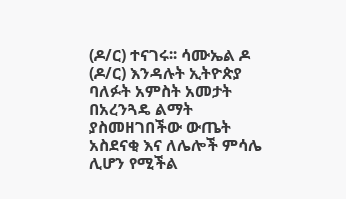(ዶ/ር) ተናገሩ፡፡ ሳሙኤል ዶ (ዶ/ር) እንዳሉት ኢትዮጵያ ባለፉት አምስት አመታት በአረንጓዴ ልማት ያስመዘገበችው ውጤት አስደናቂ እና ለሌሎች ምሳሌ ሊሆን የሚችል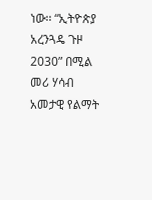ነው፡፡ “ኢትዮጵያ አረንጓዴ ጉዞ 2030” በሚል መሪ ሃሳብ አመታዊ የልማት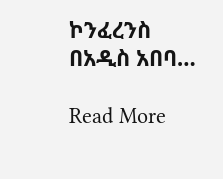ኮንፈረንስ በአዲስ አበባ…

Read More